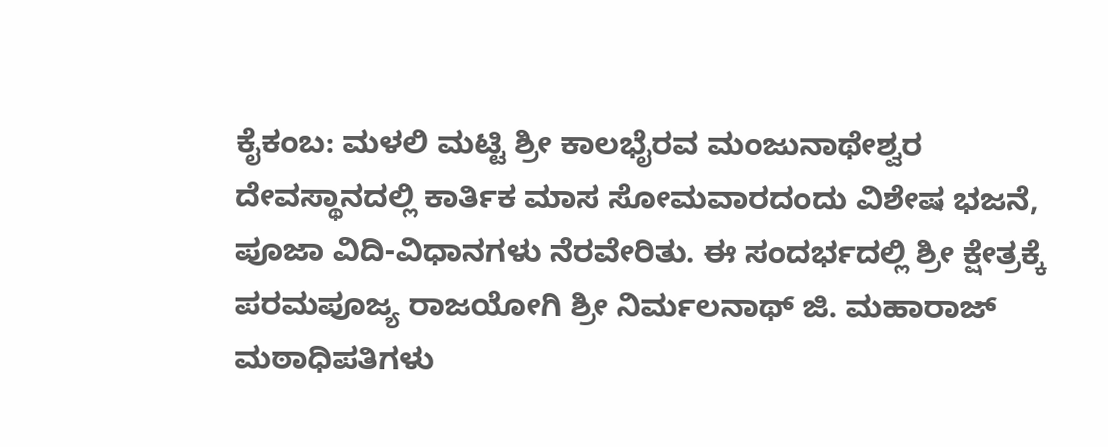ಕೈಕಂಬ: ಮಳಲಿ ಮಟ್ಟಿ ಶ್ರೀ ಕಾಲಭೈರವ ಮಂಜುನಾಥೇಶ್ವರ ದೇವಸ್ಥಾನದಲ್ಲಿ ಕಾರ್ತಿಕ ಮಾಸ ಸೋಮವಾರದಂದು ವಿಶೇಷ ಭಜನೆ, ಪೂಜಾ ವಿದಿ-ವಿಧಾನಗಳು ನೆರವೇರಿತು. ಈ ಸಂದರ್ಭದಲ್ಲಿ ಶ್ರೀ ಕ್ಷೇತ್ರಕ್ಕೆ ಪರಮಪೂಜ್ಯ ರಾಜಯೋಗಿ ಶ್ರೀ ನಿರ್ಮಲನಾಥ್ ಜಿ. ಮಹಾರಾಜ್ ಮಠಾಧಿಪತಿಗಳು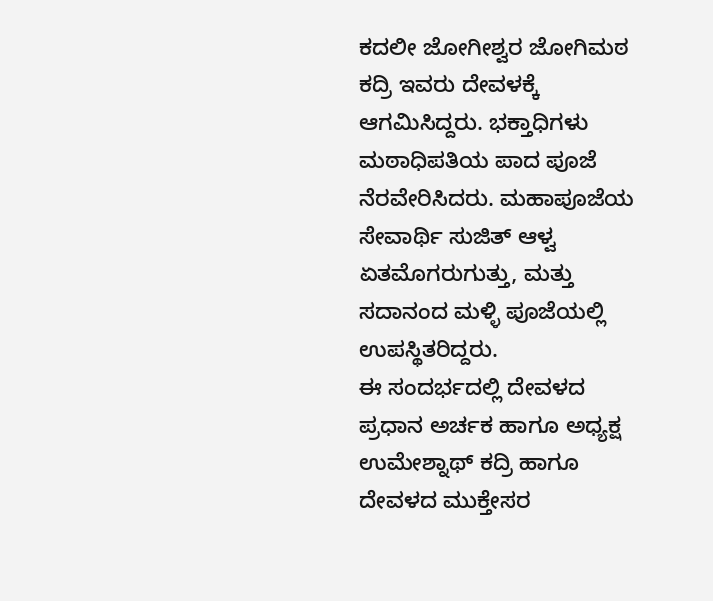ಕದಲೀ ಜೋಗೀಶ್ವರ ಜೋಗಿಮಠ ಕದ್ರಿ ಇವರು ದೇವಳಕ್ಕೆ ಆಗಮಿಸಿದ್ದರು. ಭಕ್ತಾಧಿಗಳು ಮಠಾಧಿಪತಿಯ ಪಾದ ಪೂಜೆ ನೆರವೇರಿಸಿದರು. ಮಹಾಪೂಜೆಯ ಸೇವಾರ್ಥಿ ಸುಜಿತ್ ಆಳ್ವ ಏತಮೊಗರುಗುತ್ತು, ಮತ್ತು ಸದಾನಂದ ಮಳ್ಳಿ ಪೂಜೆಯಲ್ಲಿ ಉಪಸ್ಥಿತರಿದ್ದರು.
ಈ ಸಂದರ್ಭದಲ್ಲಿ ದೇವಳದ ಪ್ರಧಾನ ಅರ್ಚಕ ಹಾಗೂ ಅಧ್ಯಕ್ಷ ಉಮೇಶ್ನಾಥ್ ಕದ್ರಿ ಹಾಗೂ ದೇವಳದ ಮುಕ್ತೇಸರ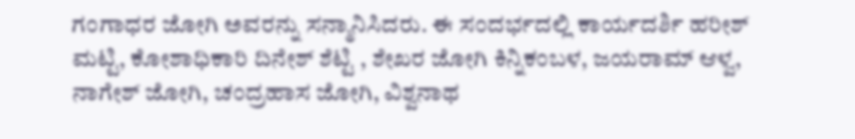ಗಂಗಾಧರ ಜೋಗಿ ಅವರನ್ನು ಸನ್ಮಾನಿಸಿದರು. ಈ ಸಂದರ್ಭದಲ್ಲಿ ಕಾರ್ಯದರ್ಶಿ ಹರೀಶ್ ಮಟ್ಟಿ, ಕೋಶಾಧಿಕಾರಿ ದಿನೇಶ್ ಶೆಟ್ಟಿ , ಶೇಖರ ಜೋಗಿ ಕಿನ್ನಿಕಂಬಳ, ಜಯರಾಮ್ ಆಳ್ವ, ನಾಗೇಶ್ ಜೋಗಿ, ಚಂದ್ರಹಾಸ ಜೋಗಿ, ವಿಶ್ವನಾಥ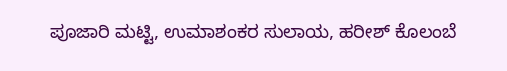ಪೂಜಾರಿ ಮಟ್ಟಿ, ಉಮಾಶಂಕರ ಸುಲಾಯ, ಹರೀಶ್ ಕೊಲಂಬೆ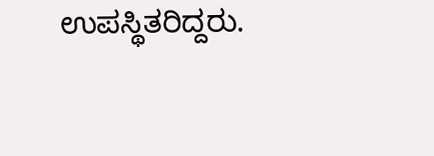ಉಪಸ್ಥಿತರಿದ್ದರು.